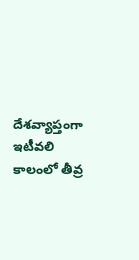దేశవ్యాప్తంగా ఇటీవలి కాలంలో తీవ్ర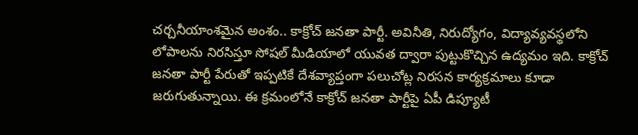చర్చనీయాంశమైన అంశం.. కాక్రోచ్ జనతా పార్టీ. అవినీతి, నిరుద్యోగం, విద్యావ్యవస్థలోని లోపాలను నిరసిస్తూ సోషల్ మీడియాలో యువత ద్వారా పుట్టుకొచ్చిన ఉద్యమం ఇది. కాక్రోచ్ జనతా పార్టీ పేరుతో ఇప్పటికే దేశవ్యాప్తంగా పలుచోట్ల నిరసన కార్యక్రమాలు కూడా జరుగుతున్నాయి. ఈ క్రమంలోనే కాక్రోచ్ జనతా పార్టీపై ఏపీ డిప్యూటీ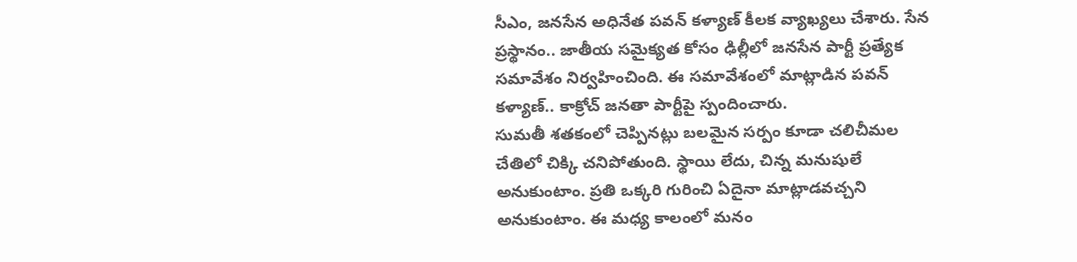సీఎం, జనసేన అధినేత పవన్ కళ్యాణ్ కీలక వ్యాఖ్యలు చేశారు. సేన ప్రస్థానం.. జాతీయ సమైక్యత కోసం ఢిల్లీలో జనసేన పార్టీ ప్రత్యేక సమావేశం నిర్వహించింది. ఈ సమావేశంలో మాట్లాడిన పవన్ కళ్యాణ్.. కాక్రోచ్ జనతా పార్టీపై స్పందించారు.
సుమతీ శతకంలో చెప్పినట్లు బలమైన సర్పం కూడా చలిచీమల చేతిలో చిక్కి చనిపోతుంది. స్థాయి లేదు, చిన్న మనుషులే అనుకుంటాం. ప్రతి ఒక్కరి గురించి ఏదైనా మాట్లాడవచ్చని అనుకుంటాం. ఈ మధ్య కాలంలో మనం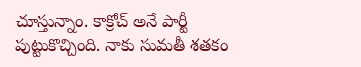చూస్తున్నాం. కాక్రోచ్ అనే పార్టీ పుట్టుకొచ్చింది. నాకు సుమతీ శతకం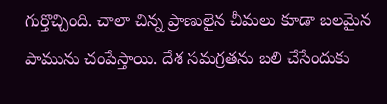గుర్తొచ్చింది. చాలా చిన్న ప్రాణులైన చీమలు కూడా బలమైన పామును చంపేస్తాయి. దేశ సమగ్రతను బలి చేసేందుకు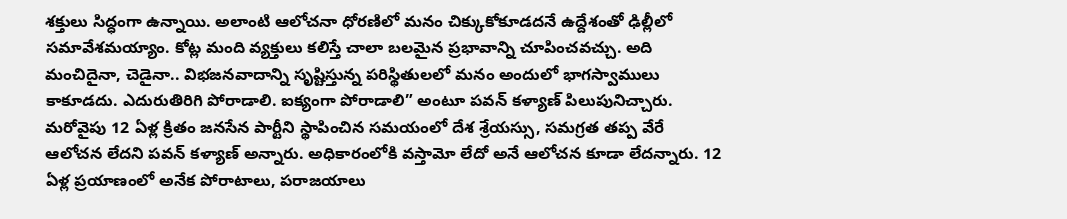శక్తులు సిద్ధంగా ఉన్నాయి. అలాంటి ఆలోచనా ధోరణిలో మనం చిక్కుకోకూడదనే ఉద్దేశంతో ఢిల్లీలో సమావేశమయ్యాం. కోట్ల మంది వ్యక్తులు కలిస్తే చాలా బలమైన ప్రభావాన్ని చూపించవచ్చు. అది మంచిదైనా, చెడైనా.. విభజనవాదాన్ని సృష్టిస్తున్న పరిస్థితులలో మనం అందులో భాగస్వాములు కాకూడదు. ఎదురుతిరిగి పోరాడాలి. ఐక్యంగా పోరాడాలి” అంటూ పవన్ కళ్యాణ్ పిలుపునిచ్చారు.
మరోవైపు 12 ఏళ్ల క్రితం జనసేన పార్టీని స్థాపించిన సమయంలో దేశ శ్రేయస్సు, సమగ్రత తప్ప వేరే ఆలోచన లేదని పవన్ కళ్యాణ్ అన్నారు. అధికారంలోకి వస్తామో లేదో అనే ఆలోచన కూడా లేదన్నారు. 12 ఏళ్ల ప్రయాణంలో అనేక పోరాటాలు, పరాజయాలు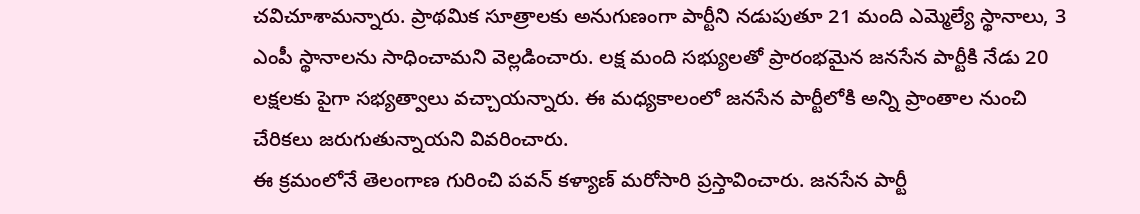చవిచూశామన్నారు. ప్రాథమిక సూత్రాలకు అనుగుణంగా పార్టీని నడుపుతూ 21 మంది ఎమ్మెల్యే స్థానాలు, 3 ఎంపీ స్థానాలను సాధించామని వెల్లడించారు. లక్ష మంది సభ్యులతో ప్రారంభమైన జనసేన పార్టీకి నేడు 20 లక్షలకు పైగా సభ్యత్వాలు వచ్చాయన్నారు. ఈ మధ్యకాలంలో జనసేన పార్టీలోకి అన్ని ప్రాంతాల నుంచి చేరికలు జరుగుతున్నాయని వివరించారు.
ఈ క్రమంలోనే తెలంగాణ గురించి పవన్ కళ్యాణ్ మరోసారి ప్రస్తావించారు. జనసేన పార్టీ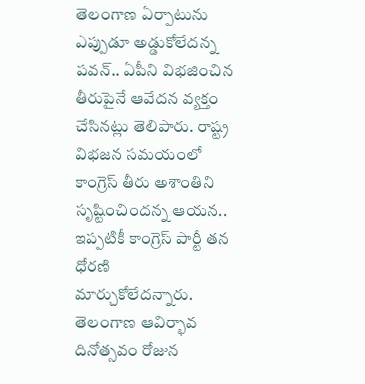తెలంగాణ ఏర్పాటును ఎప్పుడూ అడ్డుకోలేదన్న పవన్.. ఏపీని విభజించిన తీరుపైనే ఆవేదన వ్యక్తం చేసినట్లు తెలిపారు. రాష్ట్ర విభజన సమయంలో కాంగ్రెస్ తీరు అశాంతిని సృష్టించిందన్న ఆయన.. ఇప్పటికీ కాంగ్రెస్ పార్టీ తన ధోరణి మార్చుకోలేదన్నారు. తెలంగాణ ఆవిర్భావ దినోత్సవం రోజున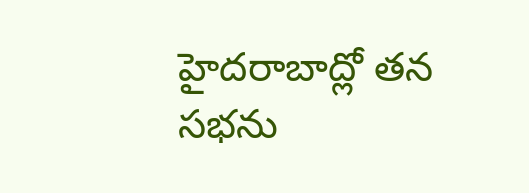హైదరాబాద్లో తన సభను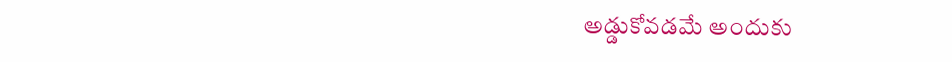అడ్డుకోవడమే అందుకు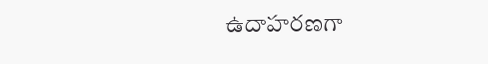ఉదాహరణగా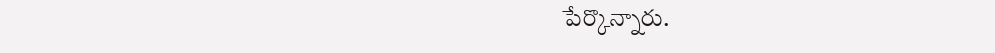పేర్కొన్నారు.